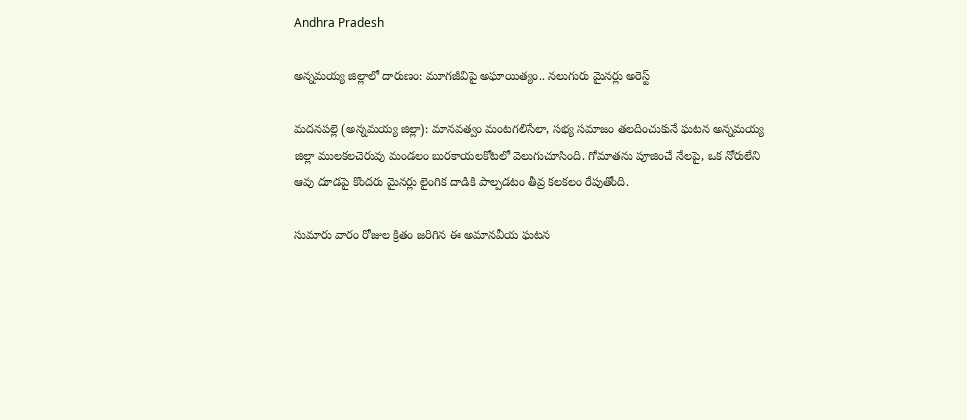Andhra Pradesh

అన్నమయ్య జిల్లాలో దారుణం: మూగజీవిపై అఘాయిత్యం.. నలుగురు మైనర్లు అరెస్ట్

మదనపల్లె (అన్నమయ్య జిల్లా): మానవత్వం మంటగలిసేలా, సభ్య సమాజం తలదించుకునే ఘటన అన్నమయ్య జిల్లా ములకలచెరువు మండలం బురకాయలకోటలో వెలుగుచూసింది. గోమాతను పూజించే నేలపై, ఒక నోరులేని ఆవు దూడపై కొందరు మైనర్లు లైంగిక దాడికి పాల్పడటం తీవ్ర కలకలం రేపుతోంది.

సుమారు వారం రోజుల క్రితం జరిగిన ఈ అమానవీయ ఘటన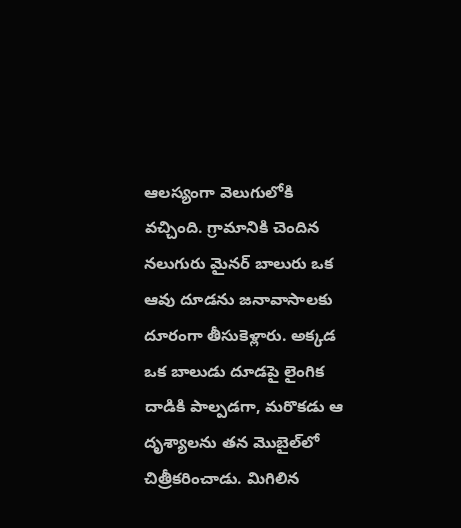ఆలస్యంగా వెలుగులోకి వచ్చింది. గ్రామానికి చెందిన నలుగురు మైనర్ బాలురు ఒక ఆవు దూడను జనావాసాలకు దూరంగా తీసుకెళ్లారు. అక్కడ ఒక బాలుడు దూడపై లైంగిక దాడికి పాల్పడగా, మరొకడు ఆ దృశ్యాలను తన మొబైల్‌లో చిత్రీకరించాడు. మిగిలిన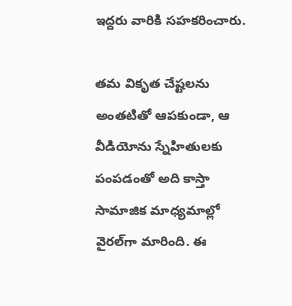ఇద్దరు వారికి సహకరించారు.

తమ వికృత చేష్టలను అంతటితో ఆపకుండా, ఆ వీడియోను స్నేహితులకు పంపడంతో అది కాస్తా సామాజిక మాధ్యమాల్లో వైరల్‌గా మారింది. ఈ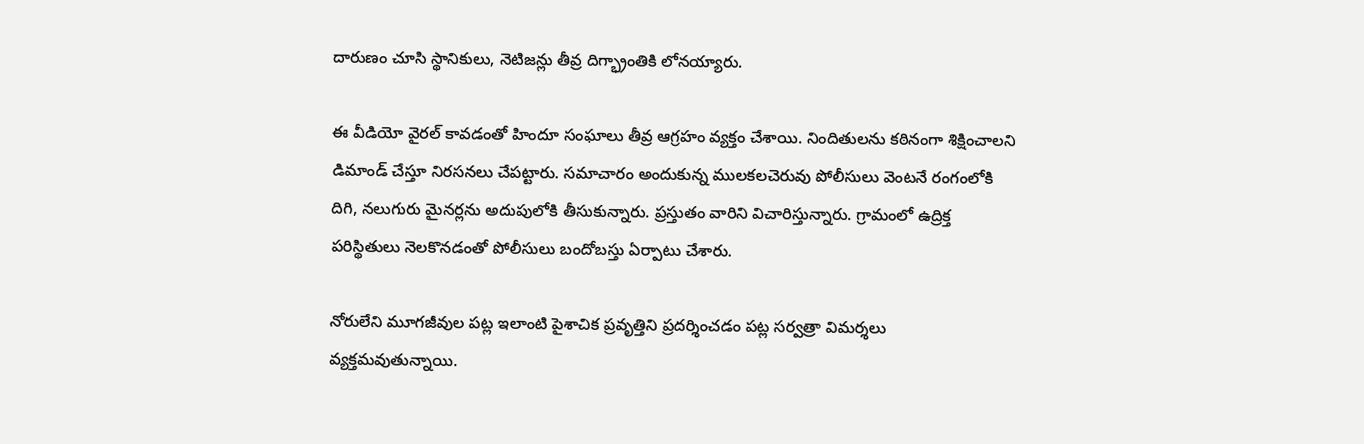దారుణం చూసి స్థానికులు, నెటిజన్లు తీవ్ర దిగ్భ్రాంతికి లోనయ్యారు.

ఈ వీడియో వైరల్ కావడంతో హిందూ సంఘాలు తీవ్ర ఆగ్రహం వ్యక్తం చేశాయి. నిందితులను కఠినంగా శిక్షించాలని డిమాండ్ చేస్తూ నిరసనలు చేపట్టారు. సమాచారం అందుకున్న ములకలచెరువు పోలీసులు వెంటనే రంగంలోకి దిగి, నలుగురు మైనర్లను అదుపులోకి తీసుకున్నారు. ప్రస్తుతం వారిని విచారిస్తున్నారు. గ్రామంలో ఉద్రిక్త పరిస్థితులు నెలకొనడంతో పోలీసులు బందోబస్తు ఏర్పాటు చేశారు.

నోరులేని మూగజీవుల పట్ల ఇలాంటి పైశాచిక ప్రవృత్తిని ప్రదర్శించడం పట్ల సర్వత్రా విమర్శలు వ్యక్తమవుతున్నాయి.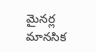మైనర్ల మానసిక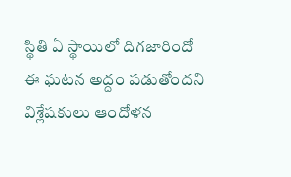స్థితి ఏ స్థాయిలో దిగజారిందో ఈ ఘటన అద్దం పడుతోందని విశ్లేషకులు ఆందోళన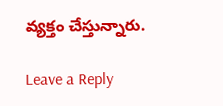వ్యక్తం చేస్తున్నారు.

Leave a Reply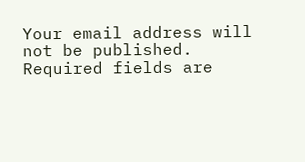Your email address will not be published. Required fields are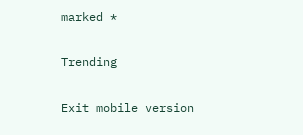marked *

Trending

Exit mobile version